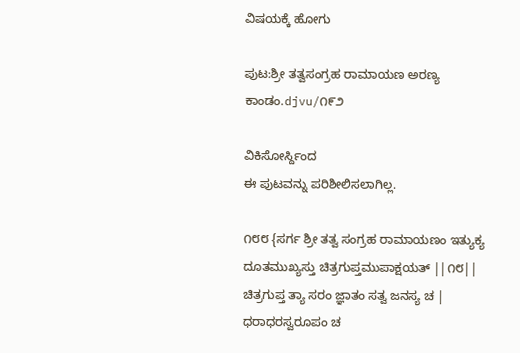ವಿಷಯಕ್ಕೆ ಹೋಗು

ಪುಟ:ಶ್ರೀ ತತ್ವಸಂಗ್ರಹ ರಾಮಾಯಣ ಅರಣ್ಯ ಕಾಂಡಂ.djvu/೧೯೨

ವಿಕಿಸೋರ್ಸ್ದಿಂದ
ಈ ಪುಟವನ್ನು ಪರಿಶೀಲಿಸಲಾಗಿಲ್ಲ.

೧೮೮ {ಸರ್ಗ ಶ್ರೀ ತತ್ವ ಸಂಗ್ರಹ ರಾಮಾಯಣಂ ಇತ್ಯುಕ್ಯ ದೂತಮುಖ್ಯಸ್ತು ಚಿತ್ರಗುಪ್ತಮುಪಾಕ್ಷಯತ್ ||೧೮|| ಚಿತ್ರಗುಪ್ತ ತ್ಯಾ ಸರಂ ಜ್ಞಾತಂ ಸತ್ವ ಜನಸ್ಯ ಚ | ಧರಾಧರಸ್ವರೂಪಂ ಚ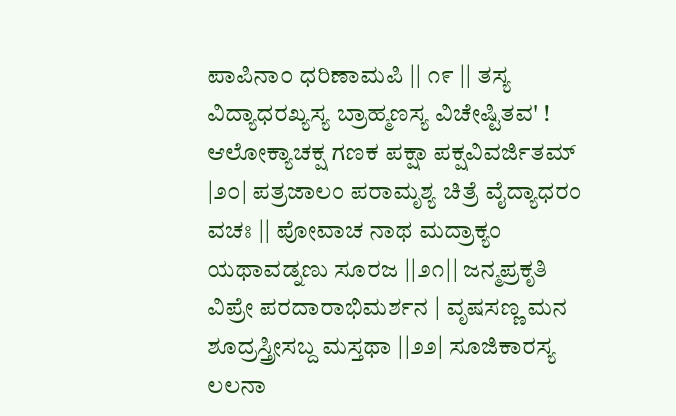ಪಾಪಿನಾ೦ ಧರಿಣಾಮಪಿ || ೧೯ || ತಸ್ಯ ವಿದ್ಯಾಧರಖ್ಯಸ್ಯ ಬ್ರಾಹ್ಮಣಸ್ಯ ವಿಚೇಷ್ಟಿತವ' ! ಆಲೋಕ್ಯಾಚಕ್ಷ ಗಣಕ ಪಕ್ಷಾ ಪಕ್ಷವಿವರ್ಜಿತಮ್ |೨೦| ಪತ್ರಜಾಲಂ ಪರಾಮೃಶ್ಯ ಚಿತ್ರೆ ವೈದ್ಯಾಧರಂ ವಚಃ || ಪೋವಾಚ ನಾಥ ಮದ್ರಾಕ್ಯಂ ಯಥಾವಡ್ನಣು ಸೂರಜ ||೨೧|| ಜನ್ಮಪ್ರಕೃತಿ ವಿಪ್ರೇ ಪರದಾರಾಭಿಮರ್ಶನ | ವೃಷಸಣ್ಣ ಮನ ಶೂದ್ರಸ್ತ್ರೀಸಬ್ದ ಮಸ್ತಥಾ ||೨೨| ಸೂಜಿಕಾರಸ್ಯ ಲಲನಾ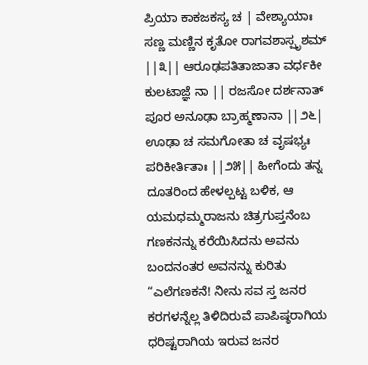ಪ್ರಿಯಾ ಕಾಕಜಕಸ್ಯ ಚ | ವೇಶ್ಯಾಯಾಃ ಸಣ್ಣ ಮಣ್ಣಿನ ಕೃತೋ ರಾಗವಶಾಸ್ಪೃಶಮ್ ||೩|| ಆರೂಢಪತಿತಾಜಾತಾ ವರ್ಧಕೀ ಕುಲಟಾಜ್ಞೆ ನಾ || ರಜಸೋ ದರ್ಶನಾತ್ ಪೂರ ಅನೂಢಾ ಬ್ರಾಹ್ಮಣಾನಾ ||೨೬| ಊಢಾ ಚ ಸಮಗೋತಾ ಚ ವೃಷಭ್ಯಃ ಪರಿಕೀರ್ತಿತಾಃ ||೨೫|| ಹೀಗೆಂದು ತನ್ನ ದೂತರಿಂದ ಹೇಳಲ್ಪಟ್ಟ ಬಳಿಕ, ಆ ಯಮಧಮ್ಮರಾಜನು ಚಿತ್ರಗುಪ್ತನೆಂಬ ಗಣಕನನ್ನು ಕರೆಯಿಸಿದನು ಅವನು ಬಂದನಂತರ ಅವನನ್ನು ಕುರಿತು “ಎಲೆಗಣಕನೆ! ನೀನು ಸವ ಸ್ತ ಜನರ ಕರಗಳನ್ನೆಲ್ಲ ತಿಳಿದಿರುವೆ ಪಾಪಿಷ್ಠರಾಗಿಯ ಧರಿಷ್ಟರಾಗಿಯ ಇರುವ ಜನರ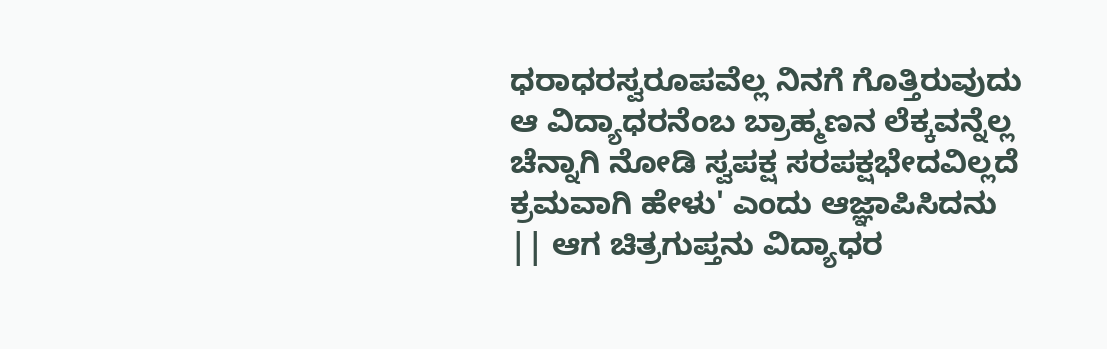ಧರಾಧರಸ್ವರೂಪವೆಲ್ಲ ನಿನಗೆ ಗೊತ್ತಿರುವುದು ಆ ವಿದ್ಯಾಧರನೆಂಬ ಬ್ರಾಹ್ಮಣನ ಲೆಕ್ಕವನ್ನೆಲ್ಲ ಚೆನ್ನಾಗಿ ನೋಡಿ ಸ್ವಪಕ್ಷ ಸರಪಕ್ಷಭೇದವಿಲ್ಲದೆ ಕ್ರಮವಾಗಿ ಹೇಳು' ಎಂದು ಆಜ್ಞಾಪಿಸಿದನು || ಆಗ ಚಿತ್ರಗುಪ್ತನು ವಿದ್ಯಾಧರ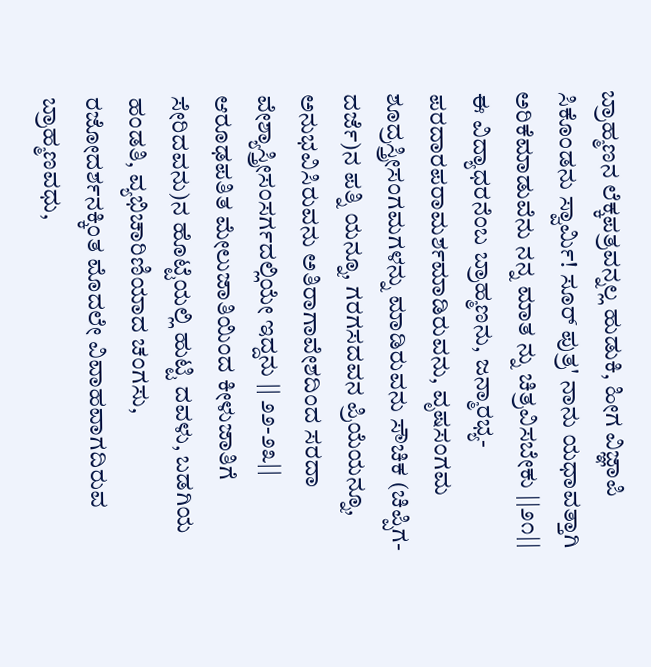ಬ್ರಾಹ್ಮಣನ ಲೆಕ್ಕಪತ್ರವನ್ನಲ್ಲ ಹುಡುಕಿ, ಹೀಗ ವಿಜ್ಞಾಪಿ ಸಿಕೊಂಡನು ಸ್ವಾರ್ಮಿ! ಸೂರ್ ಪುತ್ರ' ನಾನು ಯಧಾವತ್ತಾಗಿ ಅರಿಕೆಮಾಡುವೆನು ನನ್ನ ಮಾತ ನ್ನು ಚಿತ್ರವಿಸಬೇಕು ||೨೧|| ಈ ವಿದ್ಯಾಧರನೆಂಬ ಬ್ರಾಹ್ಮಣನು, ಜನ್ಮಾರಭ್ಯ-ಪರದಾರಪರಾಮರ್ಶಮಾಡಿರುವನು, ವೃಷಸಂಗಮ ಶೂದ್ರಸ್ತ್ರೀಸಂಗಮಗಳನ್ನು ಮಾಡಿರುವನು ಸೌಚಿಕ (ಚಿಪ್ಪಿಗ-ದರ್ಜೆ)ನ ಪತ್ನಿ ಯನ್ನೂ, ಗರಗಸದವನ ಪ್ರಿಯೆಯನ್ನೂ, ಅನುಭವಿಸಿರುವನು ಅತಿರಾಗಾವೇಶದಿಂದ ಸರದಾ ವೇಶ್ಯಾಸ್ತ್ರೀಸಂಸರ್ಗದಲ್ಲಿಯೇ ಇದ್ದನು || ೨೨-೨೩|| ಆರೂಢಪತಿತ ಮೇಲುಜಾತಿಯಿಂದ ಕೀಳುಜಾತಿಗೆ ಸೇರಿದವನು)ನ ಹೊಟ್ಟೆಯಲ್ಲಿ ಹುಟ್ಟಿ ದವಳು, ಬಡಗಿಯ ಹಂಡತಿ, ವ್ಯಭಿಚಾರಿಣಿಯಾದ ಚಂಗಸು, ರಜೋದರ್ಶನಕ್ಕಿಂತ ಮೊದಲೇ ವಿವಾಹವಾಗದಿರುವ ಬ್ರಾಹ್ಮಣವಧು,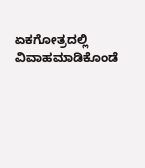ಏಕಗೋತ್ರದಲ್ಲಿ ವಿವಾಹಮಾಡಿಕೊಂಡೆ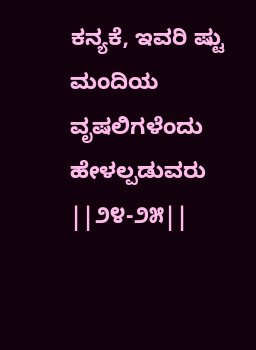ಕನ್ಯಕೆ, ಇವರಿ ಷ್ಟು ಮಂದಿಯ ವೃಷಲಿಗಳೆಂದು ಹೇಳಲ್ಪಡುವರು ||೨೪-೨೫||